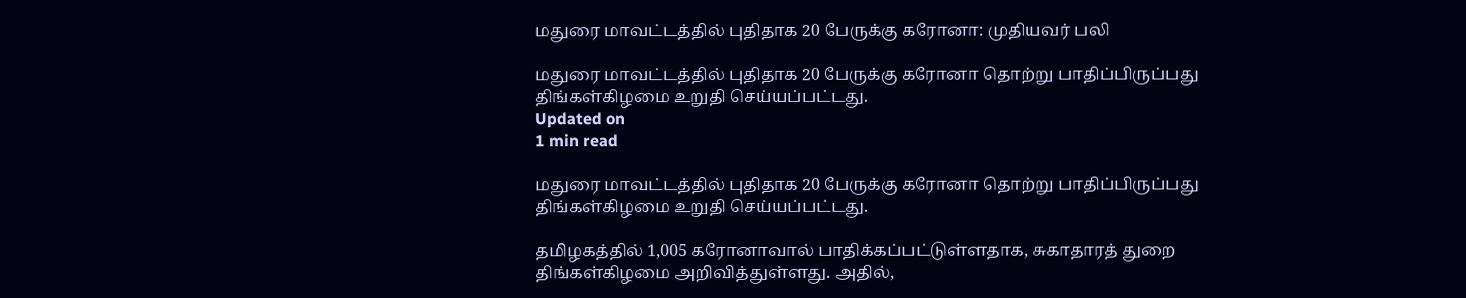மதுரை மாவட்டத்தில் புதிதாக 20 பேருக்கு கரோனா: முதியவர் பலி

மதுரை மாவட்டத்தில் புதிதாக 20 பேருக்கு கரோனா தொற்று பாதிப்பிருப்பது திங்கள்கிழமை உறுதி செய்யப்பட்டது.
Updated on
1 min read

மதுரை மாவட்டத்தில் புதிதாக 20 பேருக்கு கரோனா தொற்று பாதிப்பிருப்பது திங்கள்கிழமை உறுதி செய்யப்பட்டது.

தமிழகத்தில் 1,005 கரோனாவால் பாதிக்கப்பட்டுள்ளதாக, சுகாதாரத் துறை திங்கள்கிழமை அறிவித்துள்ளது. அதில்,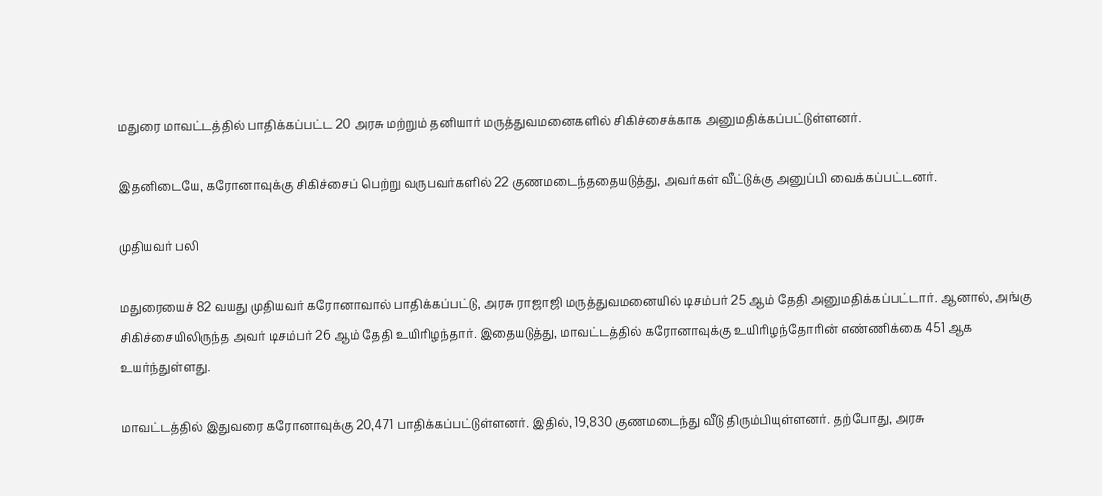மதுரை மாவட்டத்தில் பாதிக்கப்பட்ட 20 அரசு மற்றும் தனியார் மருத்துவமனைகளில் சிகிச்சைக்காக அனுமதிக்கப்பட்டுள்ளனர்.

இதனிடையே, கரோனாவுக்கு சிகிச்சைப் பெற்று வருபவர்களில் 22 குணமடைந்ததையடுத்து, அவர்கள் வீட்டுக்கு அனுப்பி வைக்கப்பட்டனர்.

முதியவர் பலி

மதுரையைச் 82 வயது முதியவர் கரோனாவால் பாதிக்கப்பட்டு, அரசு ராஜாஜி மருத்துவமனையில் டிசம்பர் 25 ஆம் தேதி அனுமதிக்கப்பட்டார். ஆனால், அங்கு சிகிச்சையிலிருந்த அவர் டிசம்பர் 26 ஆம் தேதி உயிரிழந்தார். இதையடுத்து, மாவட்டத்தில் கரோனாவுக்கு உயிரிழந்தோரின் எண்ணிக்கை 451 ஆக உயர்ந்துள்ளது.

மாவட்டத்தில் இதுவரை கரோனாவுக்கு 20,471 பாதிக்கப்பட்டுள்ளனர். இதில், 19,830 குணமடைந்து வீடு திரும்பியுள்ளனர். தற்போது, அரசு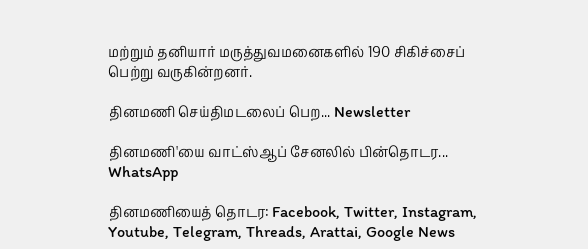மற்றும் தனியார் மருத்துவமனைகளில் 190 சிகிச்சைப் பெற்று வருகின்றனர்.

தினமணி செய்திமடலைப் பெற... Newsletter

தினமணி'யை வாட்ஸ்ஆப் சேனலில் பின்தொடர... WhatsApp

தினமணியைத் தொடர: Facebook, Twitter, Instagram, Youtube, Telegram, Threads, Arattai, Google News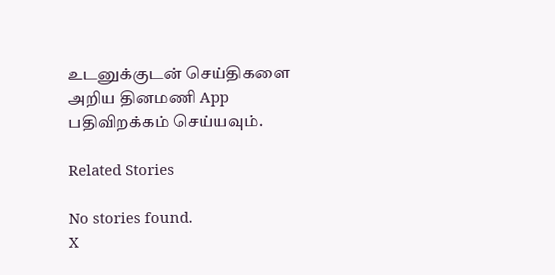உடனுக்குடன் செய்திகளை அறிய தினமணி App பதிவிறக்கம் செய்யவும்.

Related Stories

No stories found.
X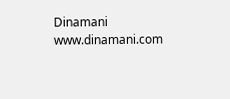Dinamani
www.dinamani.com